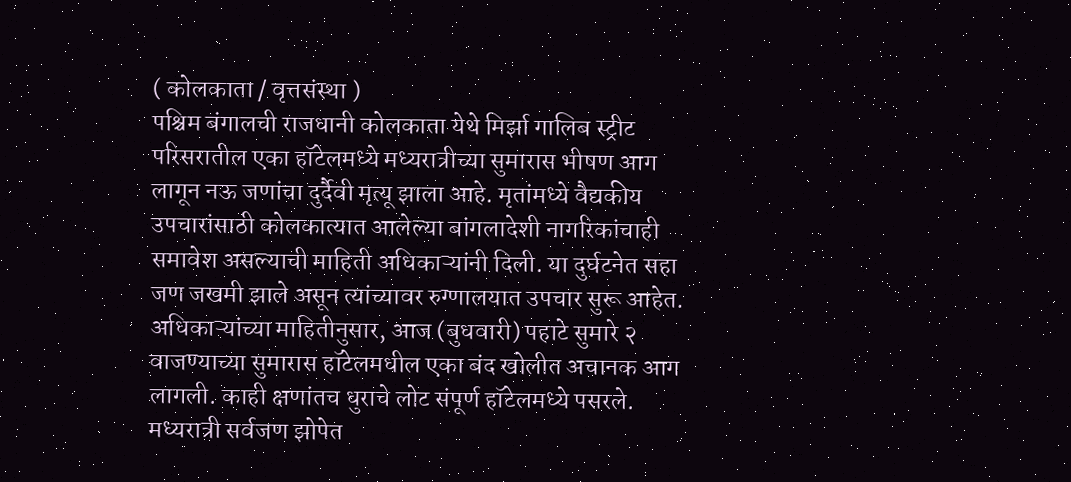( कोलकाता / वृत्तसंस्था )
पश्चिम बंगालची राजधानी कोलकाता येथे मिर्झा गालिब स्ट्रीट परिसरातील एका हॉटेलमध्ये मध्यरात्रीच्या सुमारास भीषण आग लागून नऊ जणांचा दुर्दैवी मृत्यू झाला आहे. मृतांमध्ये वैद्यकीय उपचारांसाठी कोलकात्यात आलेल्या बांगलादेशी नागरिकांचाही समावेश असल्याची माहिती अधिकाऱ्यांनी दिली. या दुर्घटनेत सहा जण जखमी झाले असून त्यांच्यावर रुग्णालयात उपचार सुरू आहेत.
अधिकाऱ्यांच्या माहितीनुसार, आज (बुधवारी) पहाटे सुमारे २ वाजण्याच्या सुमारास हॉटेलमधील एका बंद खोलीत अचानक आग लागली. काही क्षणांतच धुराचे लोट संपूर्ण हॉटेलमध्ये पसरले. मध्यरात्री सर्वजण झोपेत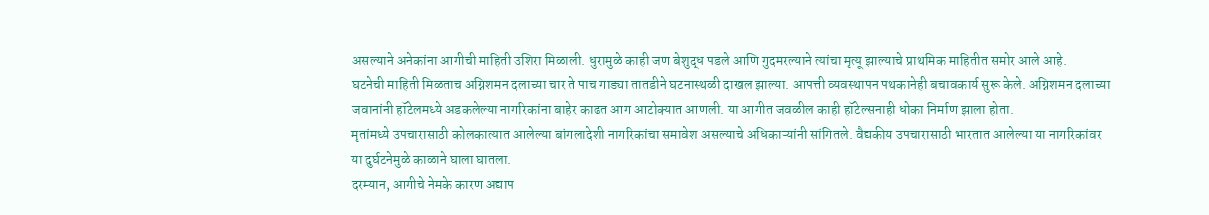असल्याने अनेकांना आगीची माहिती उशिरा मिळाली. धुरामुळे काही जण बेशुद्ध पडले आणि गुदमरल्याने त्यांचा मृत्यू झाल्याचे प्राथमिक माहितीत समोर आले आहे.
घटनेची माहिती मिळताच अग्निशमन दलाच्या चार ते पाच गाड्या तातडीने घटनास्थळी दाखल झाल्या. आपत्ती व्यवस्थापन पथकानेही बचावकार्य सुरू केले. अग्निशमन दलाच्या जवानांनी हॉटेलमध्ये अडकलेल्या नागरिकांना बाहेर काढत आग आटोक्यात आणली. या आगीत जवळील काही हॉटेल्सनाही धोका निर्माण झाला होता.
मृतांमध्ये उपचारासाठी कोलकात्यात आलेल्या बांगलादेशी नागरिकांचा समावेश असल्याचे अधिकाऱ्यांनी सांगितले. वैद्यकीय उपचारासाठी भारतात आलेल्या या नागरिकांवर या दुर्घटनेमुळे काळाने घाला घातला.
दरम्यान, आगीचे नेमके कारण अद्याप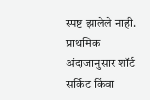स्पष्ट झालेले नाही. प्राथमिक अंदाजानुसार शॉर्ट सर्किट किंवा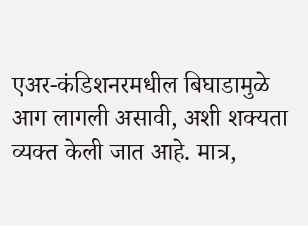एअर-कंडिशनरमधील बिघाडामुळे आग लागली असावी, अशी शक्यता व्यक्त केली जात आहे. मात्र,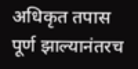अधिकृत तपास पूर्ण झाल्यानंतरच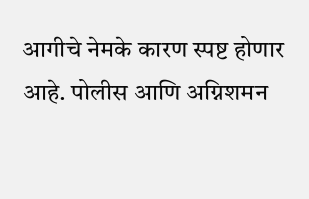आगीचे नेमके कारण स्पष्ट होणार आहे. पोलीस आणि अग्निशमन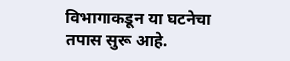विभागाकडून या घटनेचा तपास सुरू आहे.